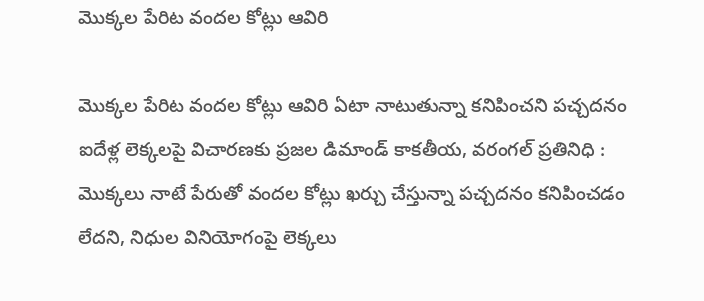మొక్కల పేరిట వందల కోట్లు ఆవిరి

మొక్కల పేరిట వందల కోట్లు ఆవిరి ఏటా నాటుతున్నా కనిపించని పచ్చదనం ఐదేళ్ల లెక్కలపై విచారణకు ప్రజల డిమాండ్ కాకతీయ, వరంగల్ ప్రతినిధి : మొక్కలు నాటే పేరుతో వందల కోట్లు ఖర్చు చేస్తున్నా పచ్చదనం కనిపించడం లేదని, నిధుల వినియోగంపై లెక్కలు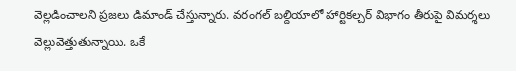వెల్లడించాలని ప్రజలు డిమాండ్ చేస్తున్నారు. వరంగల్‌ బల్దియాలో హార్టికల్చర్‌ విభాగం తీరుపై విమర్శలు వెల్లువెత్తుతున్నాయి. ఒకే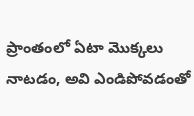ప్రాంతంలో ఏటా మొక్కలు నాటడం, అవి ఎండిపోవడంతో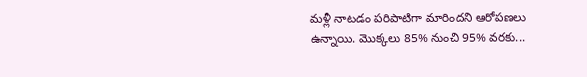మళ్లీ నాటడం పరిపాటిగా మారిందని ఆరోపణలు ఉన్నాయి. మొక్కలు 85% నుంచి 95% వరకు...